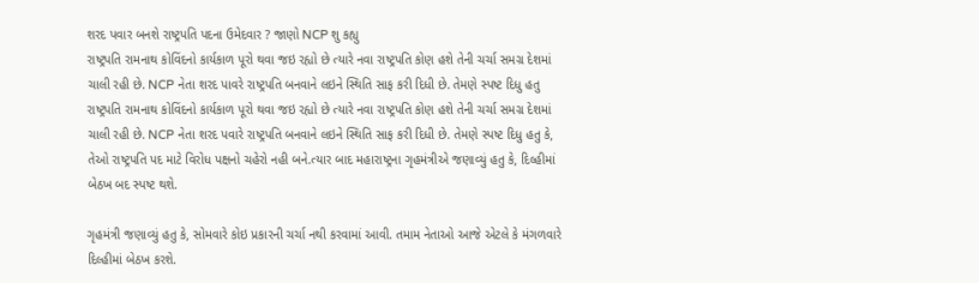શરદ પવાર બનશે રાષ્ટ્રપતિ પદના ઉમેદવાર ? જાણો NCP શુ કહ્યુ
રાષ્ટ્રપતિ રામનાથ કોવિંદનો કાર્યકાળ પૂરો થવા જઇ રહ્યો છે ત્યારે નવા રાષ્ટ્રપતિ કોણ હશે તેની ચર્ચા સમગ્ર દેશમાં ચાલી રહી છે. NCP નેતા શરદ પાવરે રાષ્ટ્રપતિ બનવાને લઇને સ્થિતિ સાફ કરી દિધી છે. તેમણે સ્પષ્ટ દિધુ હતુ
રાષ્ટ્રપતિ રામનાથ કોવિંદનો કાર્યકાળ પૂરો થવા જઇ રહ્યો છે ત્યારે નવા રાષ્ટ્રપતિ કોણ હશે તેની ચર્ચા સમગ્ર દેશમાં ચાલી રહી છે. NCP નેતા શરદ પવારે રાષ્ટ્રપતિ બનવાને લઇને સ્થિતિ સાફ કરી દિધી છે. તેમણે સ્પષ્ટ દિધુ હતુ કે, તેઓ રાષ્ટ્રપતિ પદ માટે વિરોધ પક્ષનો ચહેરો નહી બને.ત્યાર બાદ મહારાષ્ટ્રના ગૃહમંત્રીએ જણાવ્યું હતુ કે, દિલ્હીમાં બેઠખ બદ સ્પષ્ટ થશે.

ગૃહમંત્રી જણાવ્યું હતુ કે, સોમવારે કોઇ પ્રકારની ચર્ચા નથી કરવામાં આવી. તમામ નેતાઓ આજે એટલે કે મંગળવારે દિલ્હીમાં બેઠખ કરશે.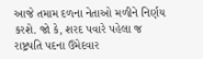આજે તમામ દળના નેતાઓ મળીને નિર્ણય કરશે. જો કે, શરદ પવારે પહેલા જ રાષ્ટ્રપતિ પદના ઉમેદવાર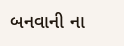બનવાની ના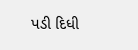પડી દિધી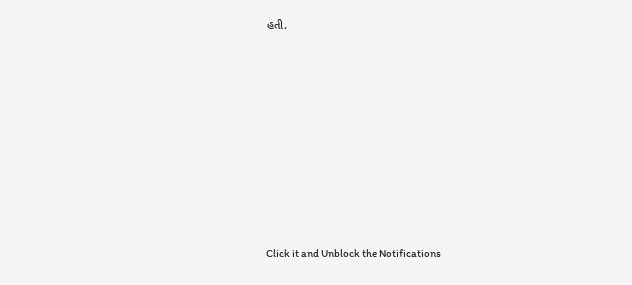હતી.












Click it and Unblock the Notifications